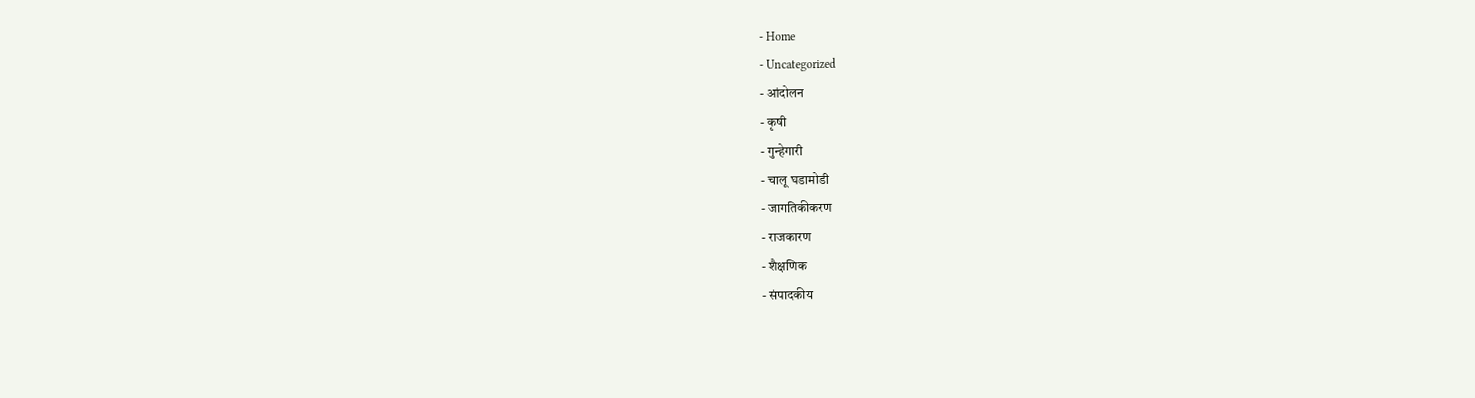- Home
- Uncategorized
- आंदोलन
- कृषी
- गुन्हेगारी
- चालू घडामोडी
- जागतिकीकरण
- राजकारण
- शैक्षणिक
- संपादकीय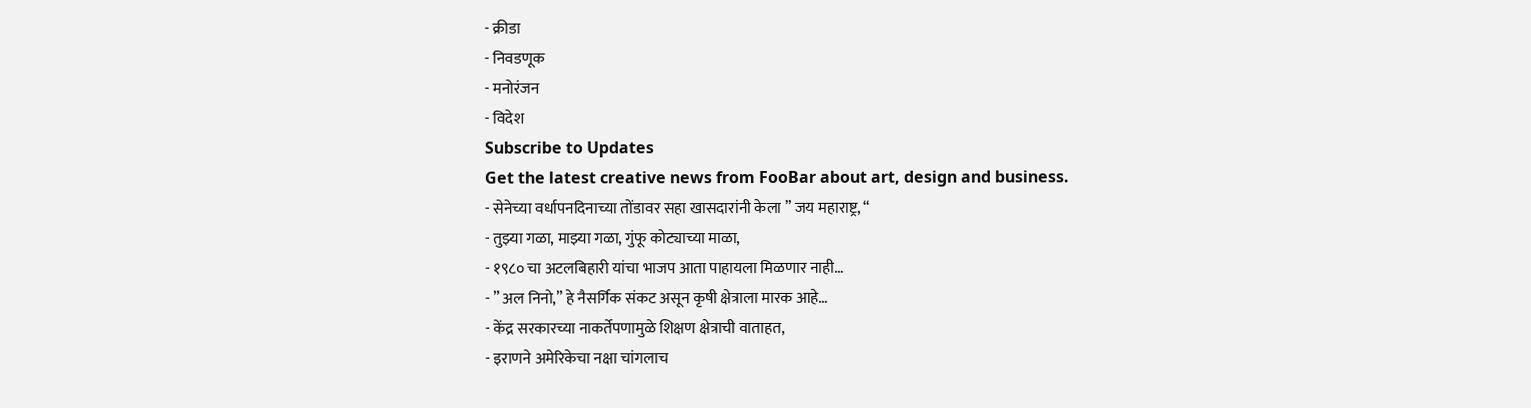- क्रीडा
- निवडणूक
- मनोरंजन
- विदेश
Subscribe to Updates
Get the latest creative news from FooBar about art, design and business.
- सेनेच्या वर्धापनदिनाच्या तोंडावर सहा खासदारांनी केला ” जय महाराष्ट्र, “
- तुझ्या गळा, माझ्या गळा, गुंफू कोट्याच्या माळा,
- १९८० चा अटलबिहारी यांचा भाजप आता पाहायला मिळणार नाही…
- ” अल निनो,” हे नैसर्गिक संकट असून कृषी क्षेत्राला मारक आहे…
- केंद्र सरकारच्या नाकर्तेपणामुळे शिक्षण क्षेत्राची वाताहत,
- इराणने अमेरिकेचा नक्षा चांगलाच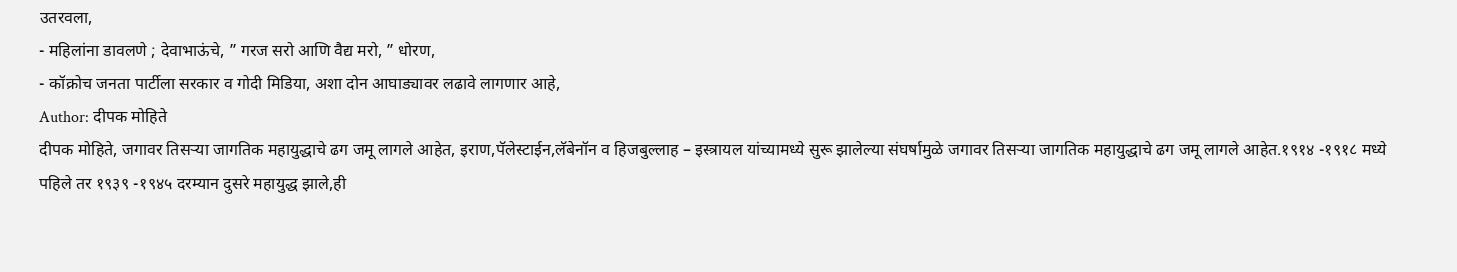उतरवला,
- महिलांना डावलणे ; देवाभाऊंचे, ” गरज सरो आणि वैद्य मरो, ” धोरण,
- कॉक्रोच जनता पार्टीला सरकार व गोदी मिडिया, अशा दोन आघाड्यावर लढावे लागणार आहे,
Author: दीपक मोहिते
दीपक मोहिते, जगावर तिसऱ्या जागतिक महायुद्धाचे ढग जमू लागले आहेत, इराण,पॅलेस्टाईन,लॅबेनॉन व हिजबुल्लाह – इस्त्रायल यांच्यामध्ये सुरू झालेल्या संघर्षामुळे जगावर तिसऱ्या जागतिक महायुद्धाचे ढग जमू लागले आहेत.१९१४ -१९१८ मध्ये पहिले तर १९३९ -१९४५ दरम्यान दुसरे महायुद्ध झाले,ही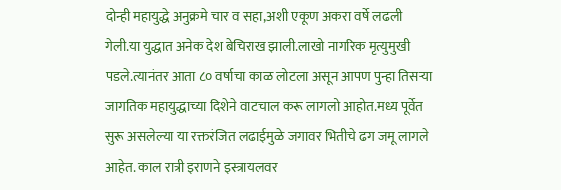दोन्ही महायुद्धे अनुक्रमे चार व सहा,अशी एकूण अकरा वर्षे लढली गेली.या युद्धात अनेक देश बेचिराख झाली.लाखो नागरिक मृत्युमुखी पडले.त्यानंतर आता ८० वर्षाचा काळ लोटला असून आपण पुन्हा तिसऱ्या जागतिक महायुद्धाच्या दिशेने वाटचाल करू लागलो आहोत.मध्य पूर्वेत सुरू असलेल्या या रक्तरंजित लढाईमुळे जगावर भितीचे ढग जमू लागले आहेत. काल रात्री इराणने इस्त्रायलवर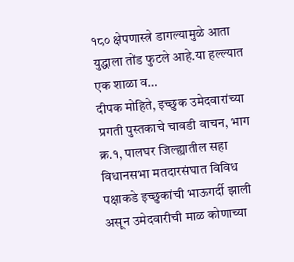१८० क्षेपणास्त्रे डागल्यामुळे आता युद्धाला तोंड फुटले आहे.या हल्ल्यात एक शाळा व…
दीपक मोहिते, इच्छुक उमेदवारांच्या प्रगती पुस्तकाचे चावडी वाचन, भाग क्र.१, पालघर जिल्ह्यातील सहा विधानसभा मतदारसंघात विविध पक्षाकडे इच्छुकांची भाऊगर्दी झाली असून उमेदवारीची माळ कोणाच्या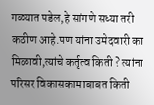गळ्यात पडेल,हे सांगणे सध्या तरी कठीण आहे.पण यांना उमेदवारी का मिळावी,त्यांचे कर्तृत्व किती ? त्यांना परिसर विकासकामाबाबत किती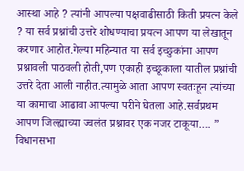आस्था आहे ? त्यांनी आपल्या पक्षवाढीसाठी किती प्रयत्न केले ? या सर्व प्रश्नांची उत्तरे शोधण्याचा प्रयत्न आपण या लेखातून करणार आहोत.गेल्या महिन्यात या सर्व इच्छुकांना आपण प्रश्नावली पाठवली होती,पण एकाही इच्छूकाला यातील प्रश्नांची उत्तरे देता आली नाहीत.त्यामुळे आता आपण स्वतःहून त्यांच्या या कामाचा आढावा आपल्या परीने घेतला आहे.सर्वप्रथम आपण जिल्ह्याच्या ज्वलंत प्रश्नावर एक नजर टाकूया…. ” विधानसभा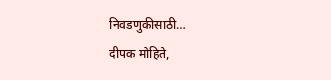निवडणुकीसाठी…
दीपक मोहिते,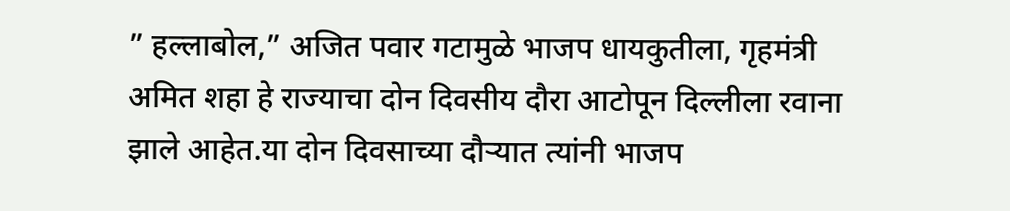” हल्लाबोल,” अजित पवार गटामुळे भाजप धायकुतीला, गृहमंत्री अमित शहा हे राज्याचा दोन दिवसीय दौरा आटोपून दिल्लीला रवाना झाले आहेत.या दोन दिवसाच्या दौऱ्यात त्यांनी भाजप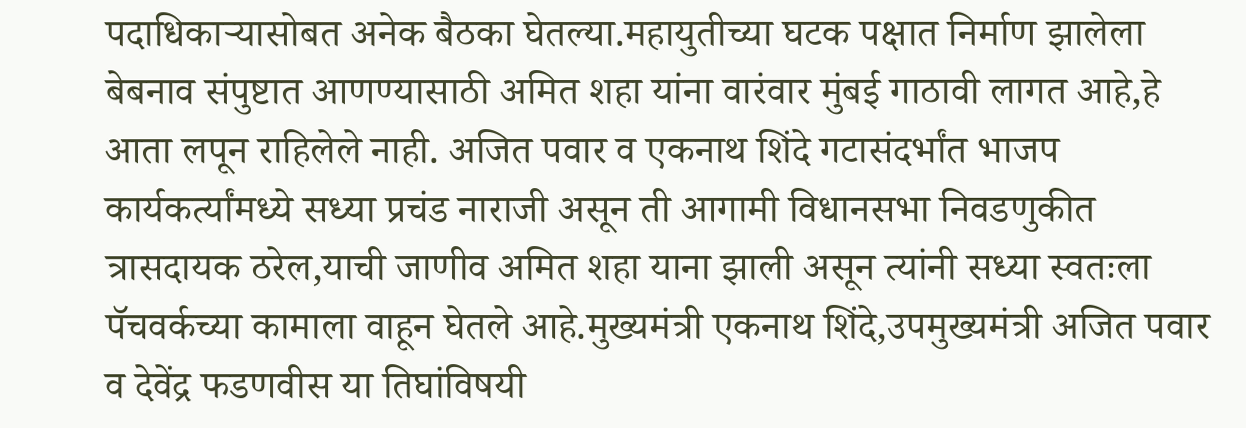पदाधिकाऱ्यासोबत अनेक बैठका घेतल्या.महायुतीच्या घटक पक्षात निर्माण झालेला बेबनाव संपुष्टात आणण्यासाठी अमित शहा यांना वारंवार मुंबई गाठावी लागत आहे,हे आता लपून राहिलेले नाही. अजित पवार व एकनाथ शिंदे गटासंदर्भांत भाजप कार्यकर्त्यांमध्ये सध्या प्रचंड नाराजी असून ती आगामी विधानसभा निवडणुकीत त्रासदायक ठरेल,याची जाणीव अमित शहा याना झाली असून त्यांनी सध्या स्वतःला पॅचवर्कच्या कामाला वाहून घेतले आहे.मुख्यमंत्री एकनाथ शिंदे,उपमुख्यमंत्री अजित पवार व देवेंद्र फडणवीस या तिघांविषयी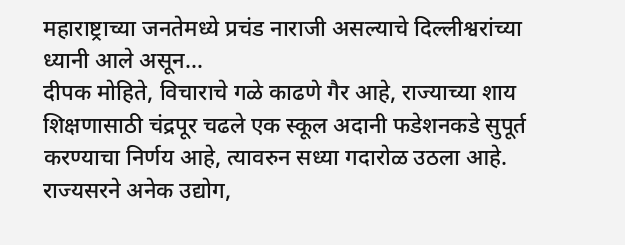महाराष्ट्राच्या जनतेमध्ये प्रचंड नाराजी असल्याचे दिल्लीश्वरांच्या ध्यानी आले असून…
दीपक मोहिते, विचाराचे गळे काढणे गैर आहे, राज्याच्या शाय शिक्षणासाठी चंद्रपूर चढले एक स्कूल अदानी फडेशनकडे सुपूर्त करण्याचा निर्णय आहे, त्यावरुन सध्या गदारोळ उठला आहे. राज्यसरने अनेक उद्योग,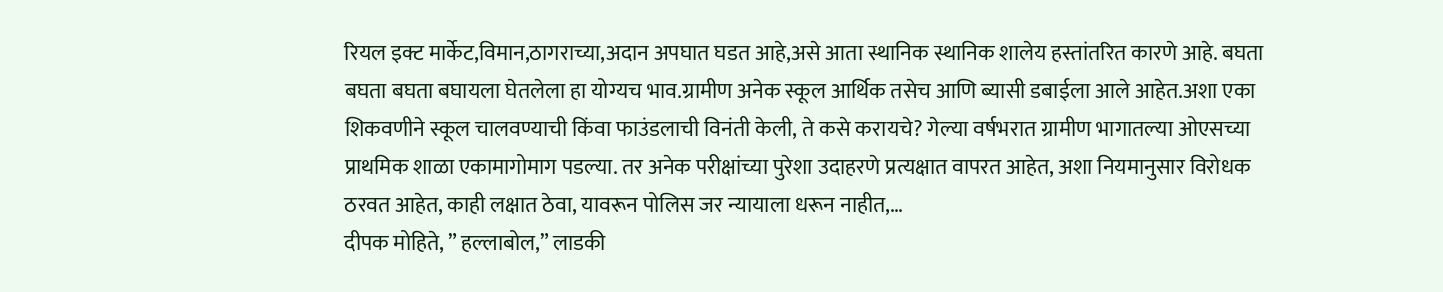रियल इक्ट मार्केट,विमान,ठागराच्या,अदान अपघात घडत आहे,असे आता स्थानिक स्थानिक शालेय हस्तांतरित कारणे आहे. बघता बघता बघता बघायला घेतलेला हा योग्यच भाव.ग्रामीण अनेक स्कूल आर्थिक तसेच आणि ब्यासी डबाईला आले आहेत.अशा एका शिकवणीने स्कूल चालवण्याची किंवा फाउंडलाची विनंती केली, ते कसे करायचे? गेल्या वर्षभरात ग्रामीण भागातल्या ओएसच्या प्राथमिक शाळा एकामागोमाग पडल्या. तर अनेक परीक्षांच्या पुरेशा उदाहरणे प्रत्यक्षात वापरत आहेत, अशा नियमानुसार विरोधक ठरवत आहेत, काही लक्षात ठेवा, यावरून पोलिस जर न्यायाला धरून नाहीत,…
दीपक मोहिते, ” हल्लाबोल,” लाडकी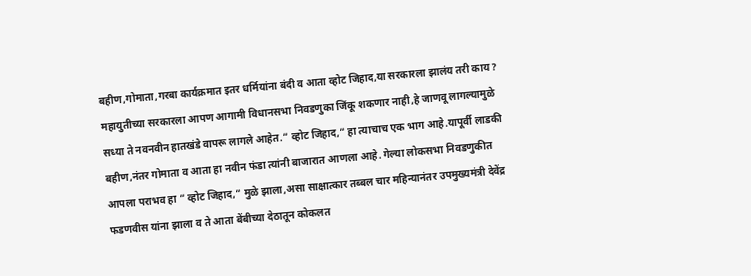बहीण,गोमाता,गरबा कार्यक्रमात इतर धर्मियांना बंदी व आता व्होट जिहाद,या सरकारला झालंय तरी काय ? महायुतीच्या सरकारला आपण आगामी विधानसभा निवडणुका जिंकू शकणार नाही,हे जाणवू लागल्यामुळे सध्या ते नवनवीन हातखंडे वापरू लागले आहेत.” व्होट जिहाद,” हा त्याचाच एक भाग आहे.यापूर्वी लाडकी बहीण,नंतर गोमाता व आता हा नवीन फंडा त्यांनी बाजारात आणला आहे. गेल्या लोकसभा निवडणुकीत आपला पराभव हा ” व्होट जिहाद,” मुळे झाला,असा साक्षात्कार तब्बल चार महिन्यानंतर उपमुख्यमंत्री देवेंद्र फडणवीस यांना झाला व ते आता बेंबीच्या देठातून कोकलत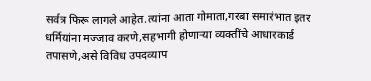सर्वत्र फिरू लागले आहेत.त्यांना आता गोमाता,गरबा समारंभात इतर धर्मियांना मज्जाव करणे,सहभागी होणाऱ्या व्यक्तींचे आधारकार्ड तपासणे,असे विविध उपदव्याप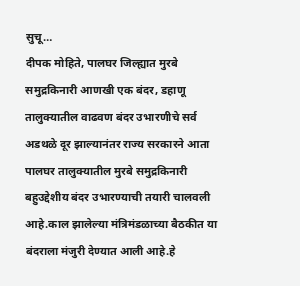सुचू…
दीपक मोहिते, पालघर जिल्ह्यात मुरबे समुद्रकिनारी आणखी एक बंदर, डहाणू तालुक्यातील वाढवण बंदर उभारणीचे सर्व अडथळे दूर झाल्यानंतर राज्य सरकारने आता पालघर तालुक्यातील मुरबे समुद्रकिनारी बहुउद्देशीय बंदर उभारण्याची तयारी चालवली आहे.काल झालेल्या मंत्रिमंडळाच्या बैठकीत या बंदराला मंजुरी देण्यात आली आहे.हे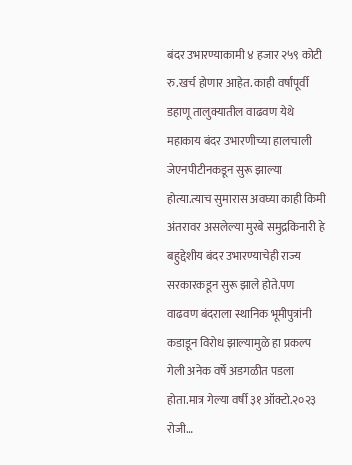बंदर उभारण्याकामी ४ हजार २५९ कोटी रु.खर्च होणार आहेत. काही वर्षांपूर्वी डहाणू तालुक्यातील वाढवण येथे महाकाय बंदर उभारणीच्या हालचाली जेएनपीटीनकडून सुरू झाल्या होत्या.त्याच सुमारास अवघ्या काही किमी अंतरावर असलेल्या मुरबे समुद्रकिनारी हे बहुद्देशीय बंदर उभारण्याचेही राज्य सरकारकडून सुरू झाले होते.पण वाढवण बंदराला स्थानिक भूमीपुत्रांनी कडाडून विरोध झाल्यामुळे हा प्रकल्प गेली अनेक वर्षे अडगळीत पडला होता.मात्र गेल्या वर्षी ३१ ऑक्टो.२०२३ रोजी…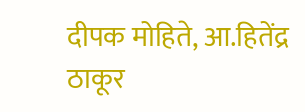दीपक मोहिते, आ.हितेंद्र ठाकूर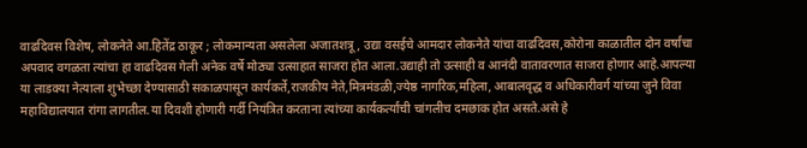वाढदिवस विशेष, लोकनेते आ.हितेंद्र ठाकूर ; लोकमान्यता असलेला अजातशत्रू, उद्या वसईचे आमदार लोकनेते यांचा वाढदिवस,कोरोना काळातील दोन वर्षांचा अपवाद वगळता त्यांचा हा वाढदिवस गेली अनेक वर्षे मोठ्या उत्साहात साजरा होत आला.उद्याही तो उत्साही व आनंदी वातावरणात साजरा होणार आहे.आपल्या या लाडक्या नेत्याला शुभेच्छा देण्यासाठी सकाळपासून कार्यकर्ते,राजकीय नेते,मित्रमंडळी,ज्येष्ठ नागरिक,महिला, आबालवृद्ध व अधिकारीवर्ग यांच्या जुने विवा महाविद्यालयात रांगा लागतील.या दिवशी होणारी गर्दी नियंत्रित करताना त्यांच्या कार्यकर्त्यांची चांगलीच दमछाक होत असते.असे हे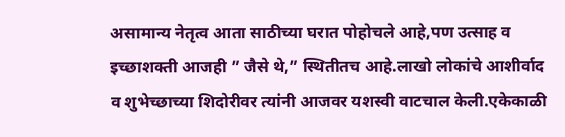असामान्य नेतृत्व आता साठीच्या घरात पोहोचले आहे,पण उत्साह व इच्छाशक्ती आजही ” जैसे थे,” स्थितीतच आहे.लाखो लोकांचे आशीर्वाद व शुभेच्छाच्या शिदोरीवर त्यांनी आजवर यशस्वी वाटचाल केली.एकेकाळी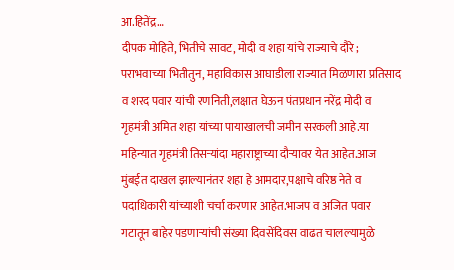आ.हितेंद्र…
दीपक मोहिते, भितीचे सावट, मोदी व शहा यांचे राज्याचे दौरे ; पराभवाच्या भितीतुन, महाविकास आघाडीला राज्यात मिळणारा प्रतिसाद व शरद पवार यांची रणनिती,लक्षात घेऊन पंतप्रधान नरेंद्र मोदी व गृहमंत्री अमित शहा यांच्या पायाखालची जमीन सरकली आहे.या महिन्यात गृहमंत्री तिसऱ्यांदा महाराष्ट्राच्या दौऱ्यावर येत आहेत.आज मुंबईत दाखल झाल्यानंतर शहा हे आमदार,पक्षाचे वरिष्ठ नेते व पदाधिकारी यांच्याशी चर्चा करणार आहेत.भाजप व अजित पवार गटातून बाहेर पडणाऱ्यांची संख्या दिवसेंदिवस वाढत चालल्यामुळे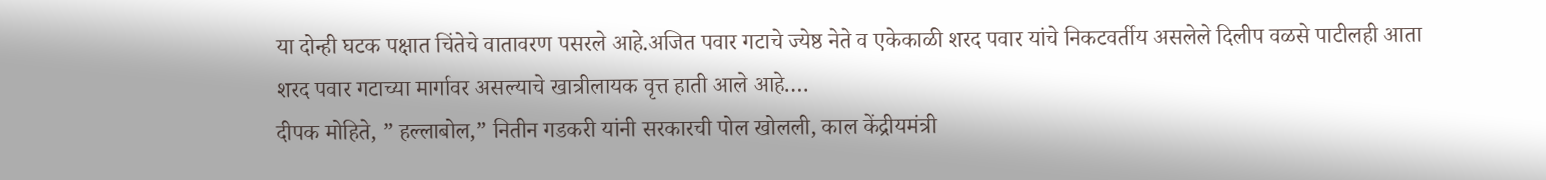या दोन्ही घटक पक्षात चिंतेचे वातावरण पसरले आहे.अजित पवार गटाचे ज्येष्ठ नेते व एकेकाळी शरद पवार यांचे निकटवर्तीय असलेले दिलीप वळसे पाटीलही आता शरद पवार गटाच्या मार्गावर असल्याचे खात्रीलायक वृत्त हाती आले आहे.…
दीपक मोहिते, ” हल्लाबोल,” नितीन गडकरी यांनी सरकारची पोल खोलली, काल केंद्रीयमंत्री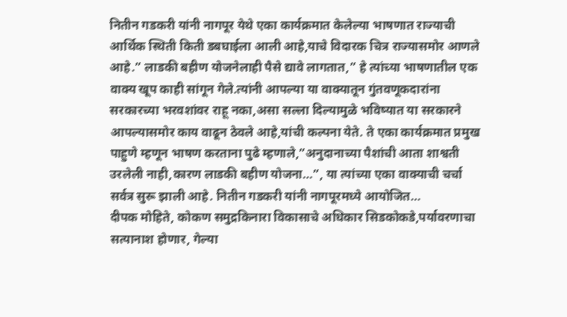नितीन गडकरी यांनी नागपूर येथे एका कार्यक्रमात केलेल्या भाषणात राज्याची आर्थिक स्थिती किती डबघाईला आली आहे,याचे विदारक चित्र राज्यासमोर आणले आहे.” लाडकी बहीण योजनेलाही पैसे द्यावे लागतात,” हे त्यांच्या भाषणातील एक वाक्य खूप काही सांगून गेले.त्यांनी आपल्या या वाक्यातून गुंतवणूकदारांना सरकारच्या भरवशांवर राहू नका,असा सल्ला दिल्यामुळे भविष्यात या सरकारने आपल्यासमोर काय वाढून ठेवले आहे,यांची कल्पना येते. ते एका कार्यक्रमात प्रमुख पाहुणे म्हणून भाषण करताना पुढे म्हणाले,”अनुदानाच्या पैशांची आता शाश्वती उरलेली नाही,कारण लाडकी बहीण योजना…”, या त्यांच्या एका वाक्याची चर्चा सर्वत्र सुरू झाली आहे. नितीन गडकरी यांनी नागपूरमध्ये आयोजित…
दीपक मोहिते, कोकण समुद्रकिनारा विकासाचे अधिकार सिडकोकडे,पर्यावरणाचा सत्यानाश होणार, गेल्या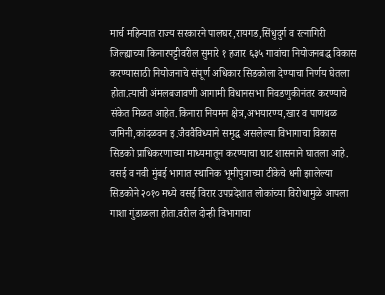मार्च महिन्यात राज्य सरकारने पालघर,रायगड,सिंधुदुर्ग व रत्नागिरी जिल्ह्याच्या किनारपट्टीवरील सुमारे १ हजार ६३५ गावांचा नियोजनबद्ध विकास करण्यासाठी नियोजनाचे संपूर्ण अधिकार सिडकोला देण्याचा निर्णय घेतला होता.त्याची अंमलबजावणी आगामी विधानसभा निवडणुकीनंतर करण्याचे संकेत मिळत आहेत.किनारा नियमन क्षेत्र,अभयारण्य,खार व पाणथळ जमिनी,कांदळवन इ.जैववैविध्याने समृद्ध असलेल्या विभागाचा विकास सिडको प्राधिकरणाच्या माध्यमातून करण्याचा घाट शासनाने घातला आहे. वसई व नवी मुंबई भागात स्थानिक भूमीपुत्राच्या टीकेचे धनी झालेल्या सिडकोने २०१० मध्ये वसई विरार उपप्रदेशात लोकांच्या विरोधामुळे आपला गाशा गुंडाळला होता.वरील दोन्ही विभागाचा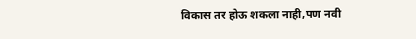विकास तर होऊ शकला नाही,पण नवी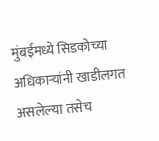मुंबईमध्ये सिडकोच्या अधिकाऱ्यांनी खाडीलगत असलेल्या तसेच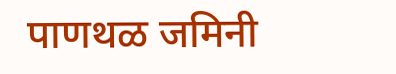पाणथळ जमिनी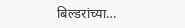बिल्डरांच्या…